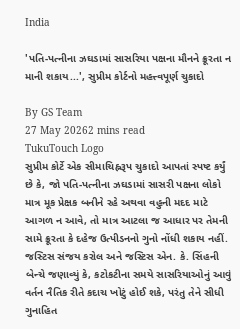India

'પતિ-પત્નીના ઝઘડામાં સાસરિયા પક્ષના મૌનને ક્રૂરતા ન માની શકાય...', સુપ્રીમ કોર્ટનો મહત્ત્વપૂર્ણ ચુકાદો

By GS Team
27 May 20262 mins read
TukuTouch Logo
સુપ્રીમ કોર્ટે એક સીમાચિહ્નરૂપ ચુકાદો આપતાં સ્પષ્ટ કર્યું છે કે, જો પતિ-પત્નીના ઝઘડામાં સાસરી પક્ષના લોકો માત્ર મૂક પ્રેક્ષક બનીને રહે અથવા વહુની મદદ માટે આગળ ન આવે, તો માત્ર આટલા જ આધાર પર તેમની સામે ક્રૂરતા કે દહેજ ઉત્પીડનનો ગુનો નોંધી શકાય નહીં. જસ્ટિસ સંજય કરોલ અને જસ્ટિસ એન. કે. સિંહની બેન્ચે જણાવ્યું કે, કટોકટીના સમયે સાસરિયાઓનું આવું વર્તન નૈતિક રીતે કદાચ ખોટું હોઈ શકે, પરંતુ તેને સીધી ગુનાહિત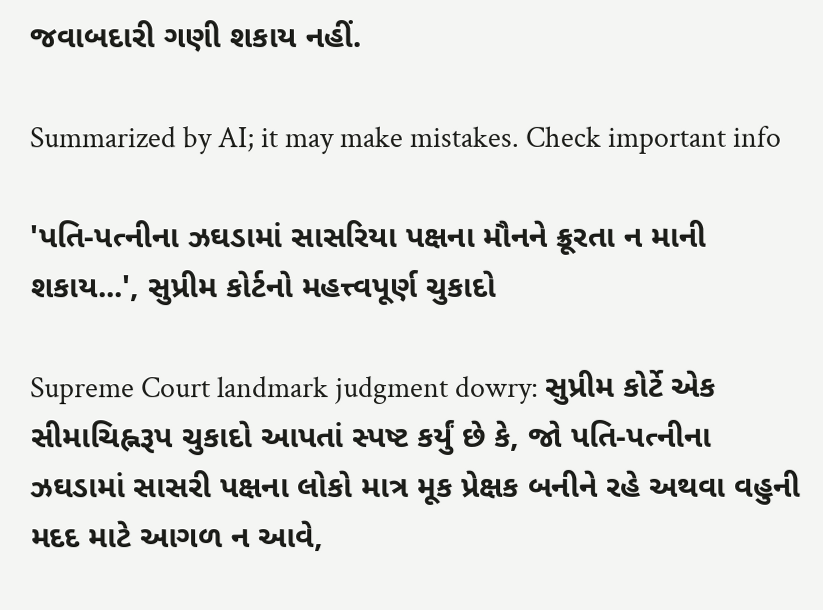જવાબદારી ગણી શકાય નહીં.

Summarized by AI; it may make mistakes. Check important info

'પતિ-પત્નીના ઝઘડામાં સાસરિયા પક્ષના મૌનને ક્રૂરતા ન માની શકાય...', સુપ્રીમ કોર્ટનો મહત્ત્વપૂર્ણ ચુકાદો

Supreme Court landmark judgment dowry: સુપ્રીમ કોર્ટે એક સીમાચિહ્નરૂપ ચુકાદો આપતાં સ્પષ્ટ કર્યું છે કે, જો પતિ-પત્નીના ઝઘડામાં સાસરી પક્ષના લોકો માત્ર મૂક પ્રેક્ષક બનીને રહે અથવા વહુની મદદ માટે આગળ ન આવે,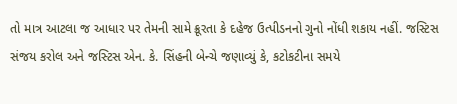તો માત્ર આટલા જ આધાર પર તેમની સામે ક્રૂરતા કે દહેજ ઉત્પીડનનો ગુનો નોંધી શકાય નહીં. જસ્ટિસ સંજય કરોલ અને જસ્ટિસ એન. કે. સિંહની બેન્ચે જણાવ્યું કે, કટોકટીના સમયે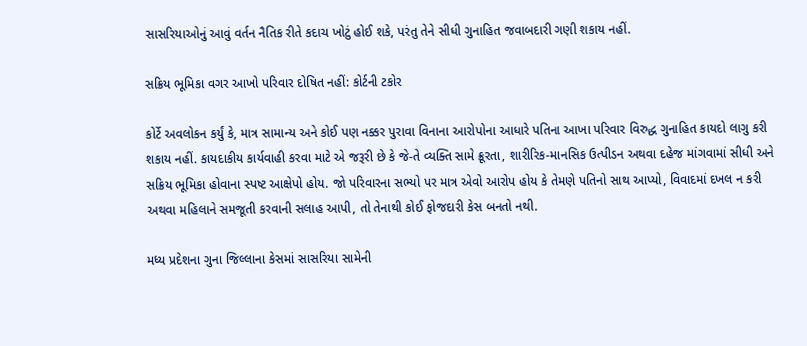સાસરિયાઓનું આવું વર્તન નૈતિક રીતે કદાચ ખોટું હોઈ શકે, પરંતુ તેને સીધી ગુનાહિત જવાબદારી ગણી શકાય નહીં.

સક્રિય ભૂમિકા વગર આખો પરિવાર દોષિત નહીં: કોર્ટની ટકોર

કોર્ટે અવલોકન કર્યું કે, માત્ર સામાન્ય અને કોઈ પણ નક્કર પુરાવા વિનાના આરોપોના આધારે પતિના આખા પરિવાર વિરુદ્ધ ગુનાહિત કાયદો લાગુ કરી શકાય નહીં. કાયદાકીય કાર્યવાહી કરવા માટે એ જરૂરી છે કે જે-તે વ્યક્તિ સામે ક્રૂરતા, શારીરિક-માનસિક ઉત્પીડન અથવા દહેજ માંગવામાં સીધી અને સક્રિય ભૂમિકા હોવાના સ્પષ્ટ આક્ષેપો હોય. જો પરિવારના સભ્યો પર માત્ર એવો આરોપ હોય કે તેમણે પતિનો સાથ આપ્યો, વિવાદમાં દખલ ન કરી અથવા મહિલાને સમજૂતી કરવાની સલાહ આપી, તો તેનાથી કોઈ ફોજદારી કેસ બનતો નથી.

મધ્ય પ્રદેશના ગુના જિલ્લાના કેસમાં સાસરિયા સામેની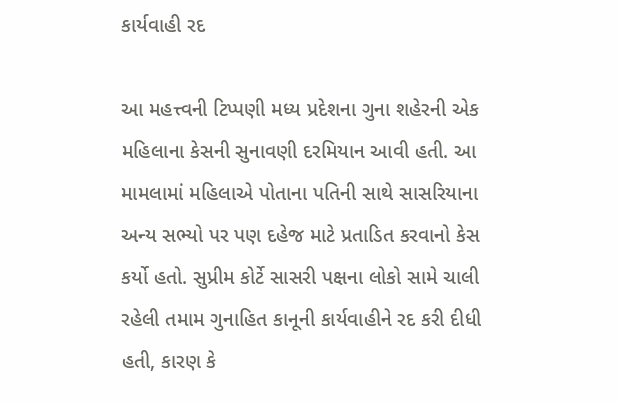કાર્યવાહી રદ

આ મહત્ત્વની ટિપ્પણી મધ્ય પ્રદેશના ગુના શહેરની એક મહિલાના કેસની સુનાવણી દરમિયાન આવી હતી. આ મામલામાં મહિલાએ પોતાના પતિની સાથે સાસરિયાના અન્ય સભ્યો પર પણ દહેજ માટે પ્રતાડિત કરવાનો કેસ કર્યો હતો. સુપ્રીમ કોર્ટે સાસરી પક્ષના લોકો સામે ચાલી રહેલી તમામ ગુનાહિત કાનૂની કાર્યવાહીને રદ કરી દીધી હતી, કારણ કે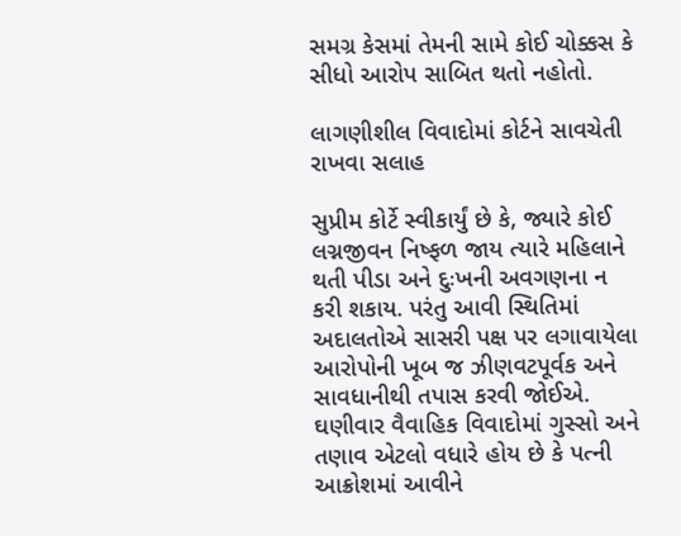સમગ્ર કેસમાં તેમની સામે કોઈ ચોક્કસ કે સીધો આરોપ સાબિત થતો નહોતો.

લાગણીશીલ વિવાદોમાં કોર્ટને સાવચેતી રાખવા સલાહ

સુપ્રીમ કોર્ટે સ્વીકાર્યું છે કે, જ્યારે કોઈ લગ્નજીવન નિષ્ફળ જાય ત્યારે મહિલાને થતી પીડા અને દુઃખની અવગણના ન કરી શકાય. પરંતુ આવી સ્થિતિમાં અદાલતોએ સાસરી પક્ષ પર લગાવાયેલા આરોપોની ખૂબ જ ઝીણવટપૂર્વક અને સાવધાનીથી તપાસ કરવી જોઈએ. ઘણીવાર વૈવાહિક વિવાદોમાં ગુસ્સો અને તણાવ એટલો વધારે હોય છે કે પત્ની આક્રોશમાં આવીને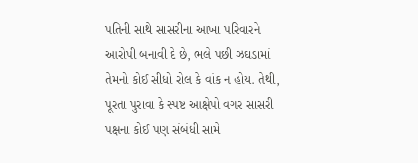પતિની સાથે સાસરીના આખા પરિવારને આરોપી બનાવી દે છે, ભલે પછી ઝઘડામાં તેમનો કોઈ સીધો રોલ કે વાંક ન હોય. તેથી, પૂરતા પુરાવા કે સ્પષ્ટ આક્ષેપો વગર સાસરી પક્ષના કોઈ પણ સંબંધી સામે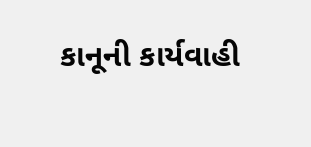કાનૂની કાર્યવાહી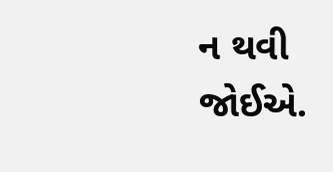ન થવી જોઈએ.